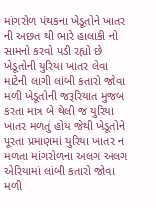માંગરોળ પંથકના ખેડૂતોને ખાતર ની અછત થી ભારે હાલાકી નો સામનો કરવો પડી રહ્યો છે ખેડૂતોની યુરિયા ખાતર લેવા માટેની લાગી લાંબી કતારો જોવા મળી ખેડૂતોની જરૂરિયાત મુજબ કરતા માત્ર બે થેલી જ યુરિયા ખાતર મળતું હોય જેથી ખેડૂતોને પૂરતા પ્રમાણમાં યુરિયા ખાતર ન મળતા માંગરોળના અલગ અલગ એરિયામાં લાંબી કતારો જોવા મળી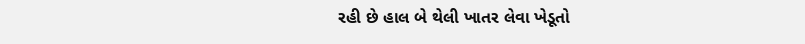રહી છે હાલ બે થેલી ખાતર લેવા ખેડૂતો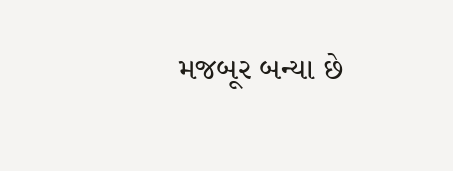મજબૂર બન્યા છે